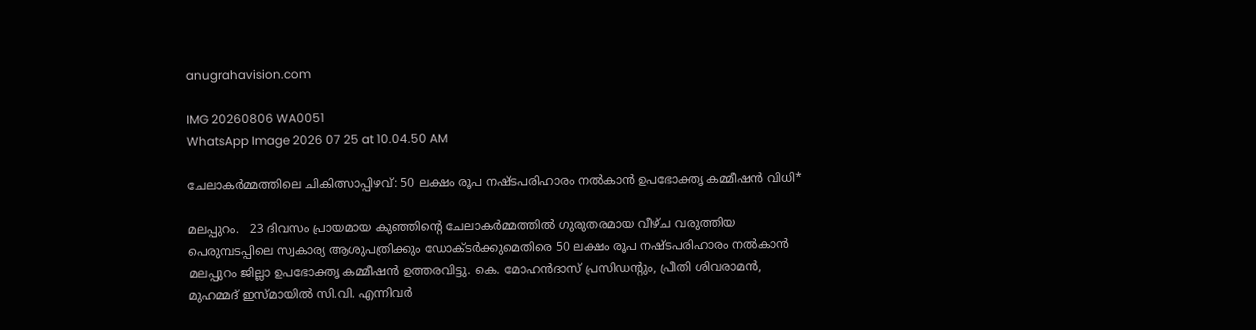anugrahavision.com

IMG 20260806 WA0051
WhatsApp Image 2026 07 25 at 10.04.50 AM

ചേലാകര്‍മ്മത്തിലെ ചികിത്സാപ്പിഴവ്: 50 ലക്ഷം രൂപ നഷ്ടപരിഹാരം നല്‍കാന്‍ ഉപഭോക്തൃ കമ്മീഷന്‍ വിധി*

മലപ്പുറം.   23 ദിവസം പ്രായമായ കുഞ്ഞിന്റെ ചേലാകര്‍മ്മത്തില്‍ ഗുരുതരമായ വീഴ്ച വരുത്തിയ പെരുമ്പടപ്പിലെ സ്വകാര്യ ആശുപത്രിക്കും ഡോക്ടര്‍ക്കുമെതിരെ 50 ലക്ഷം രൂപ നഷ്ടപരിഹാരം നല്‍കാന്‍ മലപ്പുറം ജില്ലാ ഉപഭോക്തൃ കമ്മീഷന്‍ ഉത്തരവിട്ടു. കെ. മോഹന്‍ദാസ് പ്രസിഡന്റും, പ്രീതി ശിവരാമന്‍, മുഹമ്മദ് ഇസ്മായില്‍ സി.വി. എന്നിവര്‍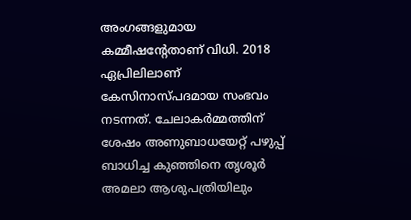അംഗങ്ങളുമായ കമ്മീഷന്റേതാണ് വിധി. 2018 ഏപ്രിലിലാണ് കേസിനാസ്പദമായ സംഭവം നടന്നത്. ചേലാകര്‍മ്മത്തിന് ശേഷം അണുബാധയേറ്റ് പഴുപ്പ് ബാധിച്ച കുഞ്ഞിനെ തൃശൂര്‍ അമലാ ആശുപത്രിയിലും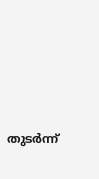തുടര്‍ന്ന്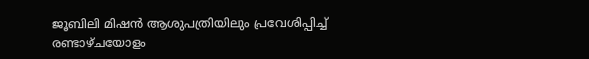ജൂബിലി മിഷന്‍ ആശുപത്രിയിലും പ്രവേശിപ്പിച്ച് രണ്ടാഴ്ചയോളം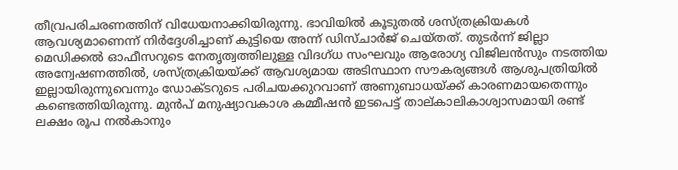തീവ്രപരിചരണത്തിന് വിധേയനാക്കിയിരുന്നു. ഭാവിയില്‍ കൂടുതല്‍ ശസ്ത്രക്രിയകള്‍ ആവശ്യമാണെന്ന് നിര്‍ദ്ദേശിച്ചാണ് കുട്ടിയെ അന്ന് ഡിസ്ചാര്‍ജ് ചെയ്തത്. തുടര്‍ന്ന് ജില്ലാ മെഡിക്കല്‍ ഓഫീസറുടെ നേതൃത്വത്തിലുള്ള വിദഗ്ധ സംഘവും ആരോഗ്യ വിജിലന്‍സും നടത്തിയ അന്വേഷണത്തില്‍, ശസ്ത്രക്രിയയ്ക്ക് ആവശ്യമായ അടിസ്ഥാന സൗകര്യങ്ങള്‍ ആശുപത്രിയില്‍ ഇല്ലായിരുന്നുവെന്നും ഡോക്ടറുടെ പരിചയക്കുറവാണ് അണുബാധയ്ക്ക് കാരണമായതെന്നും കണ്ടെത്തിയിരുന്നു. മുന്‍പ് മനുഷ്യാവകാശ കമ്മീഷന്‍ ഇടപെട്ട് താല്കാലികാശ്വാസമായി രണ്ട് ലക്ഷം രൂപ നല്‍കാനും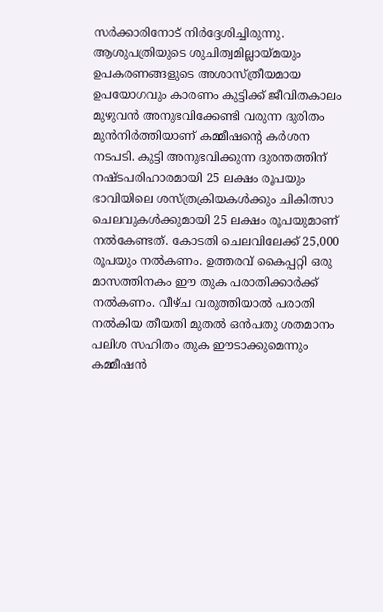സര്‍ക്കാരിനോട് നിര്‍ദ്ദേശിച്ചിരുന്നു. ആശുപത്രിയുടെ ശുചിത്വമില്ലായ്മയും ഉപകരണങ്ങളുടെ അശാസ്ത്രീയമായ ഉപയോഗവും കാരണം കുട്ടിക്ക് ജീവിതകാലം മുഴുവന്‍ അനുഭവിക്കേണ്ടി വരുന്ന ദുരിതം മുന്‍നിര്‍ത്തിയാണ് കമ്മീഷന്റെ കര്‍ശന നടപടി. കുട്ടി അനുഭവിക്കുന്ന ദുരന്തത്തിന് നഷ്ടപരിഹാരമായി 25 ലക്ഷം രൂപയും ഭാവിയിലെ ശസ്ത്രക്രിയകള്‍ക്കും ചികിത്സാ ചെലവുകള്‍ക്കുമായി 25 ലക്ഷം രൂപയുമാണ് നല്‍കേണ്ടത്. കോടതി ചെലവിലേക്ക് 25,000 രൂപയും നല്‍കണം. ഉത്തരവ് കൈപ്പറ്റി ഒരു മാസത്തിനകം ഈ തുക പരാതിക്കാര്‍ക്ക് നല്‍കണം. വീഴ്ച വരുത്തിയാല്‍ പരാതി നല്‍കിയ തീയതി മുതല്‍ ഒന്‍പതു ശതമാനം പലിശ സഹിതം തുക ഈടാക്കുമെന്നും കമ്മീഷന്‍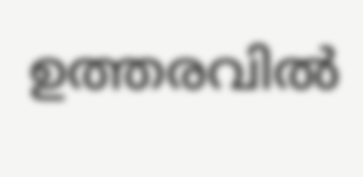ഉത്തരവില്‍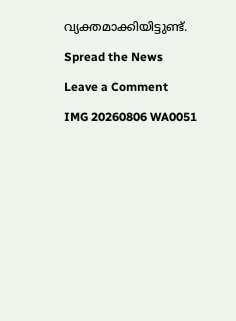വ്യക്തമാക്കിയിട്ടുണ്ട്.

Spread the News

Leave a Comment

IMG 20260806 WA0051